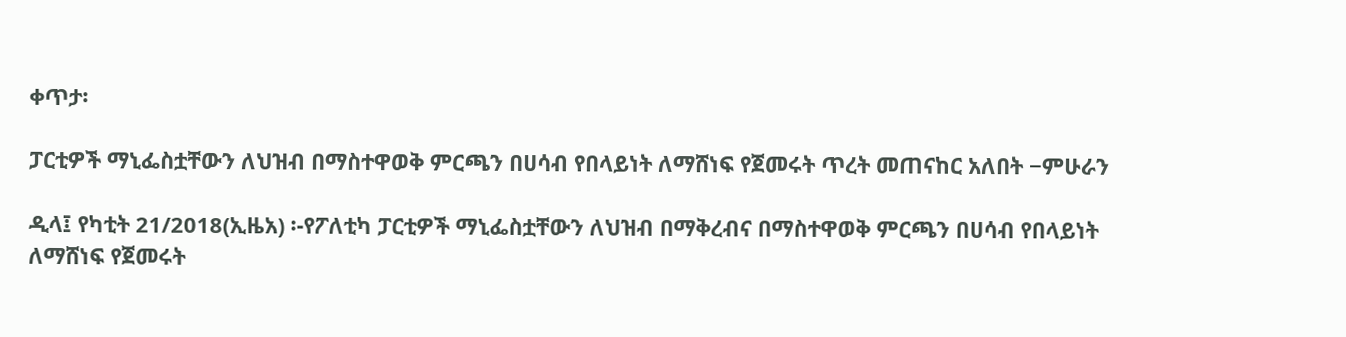ቀጥታ፡

ፓርቲዎች ማኒፌስቷቸውን ለህዝብ በማስተዋወቅ ምርጫን በሀሳብ የበላይነት ለማሸነፍ የጀመሩት ጥረት መጠናከር አለበት −ምሁራን

ዲላ፤ የካቲት 21/2018(ኢዜአ) ፡-የፖለቲካ ፓርቲዎች ማኒፌስቷቸውን ለህዝብ በማቅረብና በማስተዋወቅ ምርጫን በሀሳብ የበላይነት ለማሸነፍ የጀመሩት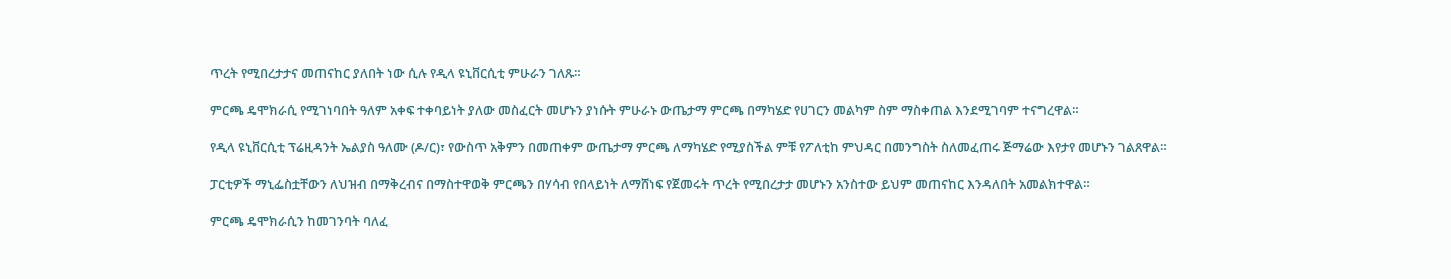ጥረት የሚበረታታና መጠናከር ያለበት ነው ሲሉ የዲላ ዩኒቨርሲቲ ምሁራን ገለጹ።

ምርጫ ዴሞክራሲ የሚገነባበት ዓለም አቀፍ ተቀባይነት ያለው መስፈርት መሆኑን ያነሱት ምሁራኑ ውጤታማ ምርጫ በማካሄድ የሀገርን መልካም ስም ማስቀጠል እንደሚገባም ተናግረዋል።

የዲላ ዩኒቨርሲቲ ፕሬዚዳንት ኤልያስ ዓለሙ (ዶ/ር)፣ የውስጥ አቅምን በመጠቀም ውጤታማ ምርጫ ለማካሄድ የሚያስችል ምቹ የፖለቲከ ምህዳር በመንግስት ስለመፈጠሩ ጅማሬው እየታየ መሆኑን ገልጸዋል።

ፓርቲዎች ማኒፌስቷቸውን ለህዝብ በማቅረብና በማስተዋወቅ ምርጫን በሃሳብ የበላይነት ለማሸነፍ የጀመሩት ጥረት የሚበረታታ መሆኑን አንስተው ይህም መጠናከር እንዳለበት አመልክተዋል።

ምርጫ ዴሞክራሲን ከመገንባት ባለፈ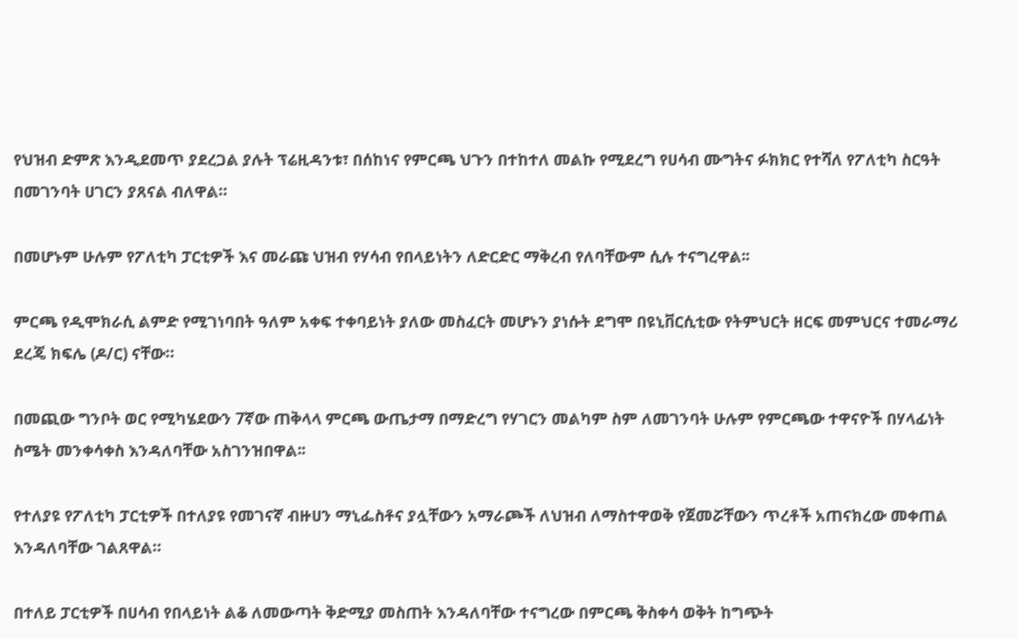የህዝብ ድምጽ እንዲደመጥ ያደረጋል ያሉት ፕሬዚዳንቱ፣ በሰከነና የምርጫ ህጉን በተከተለ መልኩ የሚደረግ የሀሳብ ሙግትና ፉክክር የተሻለ የፖለቲካ ስርዓት በመገንባት ሀገርን ያጸናል ብለዋል።

በመሆኑም ሁሉም የፖለቲካ ፓርቲዎች እና መራጩ ህዝብ የሃሳብ የበላይነትን ለድርድር ማቅረብ የለባቸውም ሲሉ ተናግረዋል፡፡

ምርጫ የዲሞክራሲ ልምድ የሚገነባበት ዓለም አቀፍ ተቀባይነት ያለው መስፈርት መሆኑን ያነሱት ደግሞ በዩኒቨርሲቲው የትምህርት ዘርፍ መምህርና ተመራማሪ ደረጄ ክፍሌ (ዶ/ር) ናቸው።

በመጪው ግንቦት ወር የሚካሄደውን 7ኛው ጠቅላላ ምርጫ ውጤታማ በማድረግ የሃገርን መልካም ስም ለመገንባት ሁሉም የምርጫው ተዋናዮች በሃላፊነት ስሜት መንቀሳቀስ እንዳለባቸው አስገንዝበዋል፡፡

የተለያዩ የፖለቲካ ፓርቲዎች በተለያዩ የመገናኛ ብዙሀን ማኒፌስቶና ያሏቸውን አማራጮች ለህዝብ ለማስተዋወቅ የጀመሯቸውን ጥረቶች አጠናክረው መቀጠል እንዳለባቸው ገልጸዋል።

በተለይ ፓርቲዎች በሀሳብ የበላይነት ልቆ ለመውጣት ቅድሚያ መስጠት እንዳለባቸው ተናግረው በምርጫ ቅስቀሳ ወቅት ከግጭት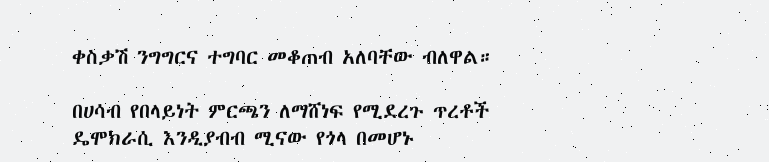ቀስቃሽ ንግግርና ተግባር መቆጠብ አለባቸው ብለዋል።

በሀሳብ የበላይነት ምርጫን ለማሸነፍ የሚደረጉ ጥረቶች ዴሞክራሲ እንዲያብብ ሚናው የጎላ በመሆኑ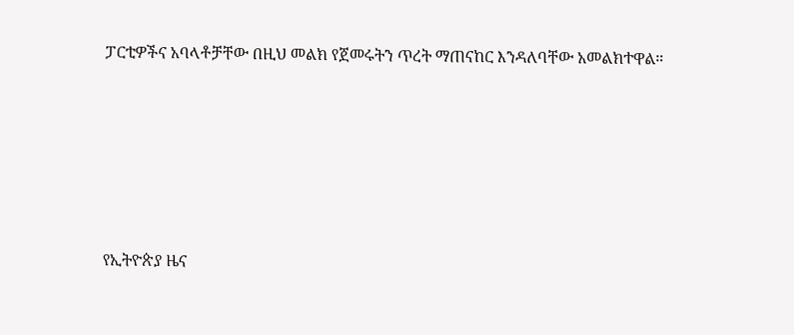ፓርቲዎችና አባላቶቻቸው በዚህ መልክ የጀመሩትን ጥረት ማጠናከር እንዳለባቸው አመልክተዋል።







የኢትዮጵያ ዜና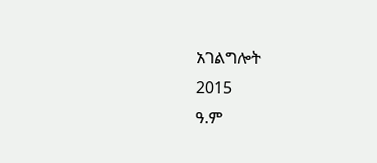አገልግሎት
2015
ዓ.ም